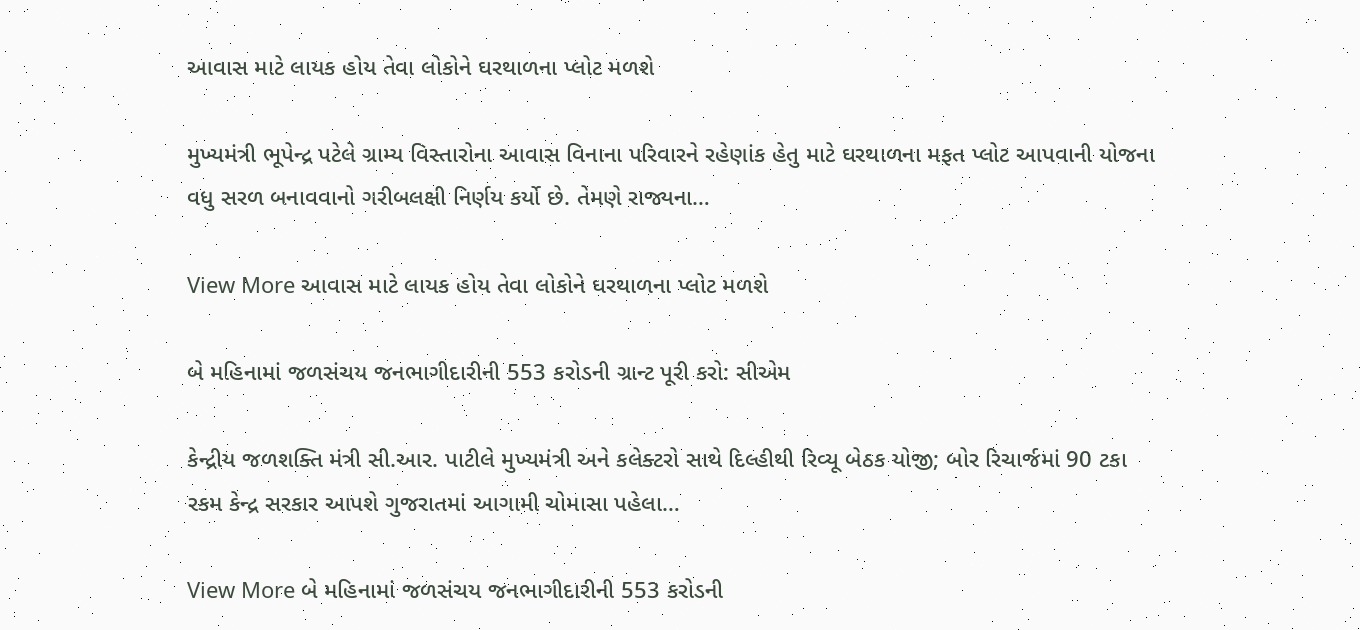આવાસ માટે લાયક હોય તેવા લોકોને ઘરથાળના પ્લોટ મળશે

મુખ્યમંત્રી ભૂપેન્દ્ર પટેલે ગ્રામ્ય વિસ્તારોના આવાસ વિનાના પરિવારને રહેણાંક હેતુ માટે ઘરથાળના મફત પ્લોટ આપવાની યોજના વધુ સરળ બનાવવાનો ગરીબલક્ષી નિર્ણય કર્યો છે. તેમણે રાજ્યના…

View More આવાસ માટે લાયક હોય તેવા લોકોને ઘરથાળના પ્લોટ મળશે

બે મહિનામાં જળસંચય જનભાગીદારીની 553 કરોડની ગ્રાન્ટ પૂરી કરો: સીએમ

કેન્દ્રીય જળશક્તિ મંત્રી સી.આર. પાટીલે મુખ્યમંત્રી અને કલેક્ટરો સાથે દિલ્હીથી રિવ્યૂ બેઠક યોજી; બોર રિચાર્જમાં 90 ટકા રકમ કેન્દ્ર સરકાર આપશે ગુજરાતમાં આગામી ચોમાસા પહેલા…

View More બે મહિનામાં જળસંચય જનભાગીદારીની 553 કરોડની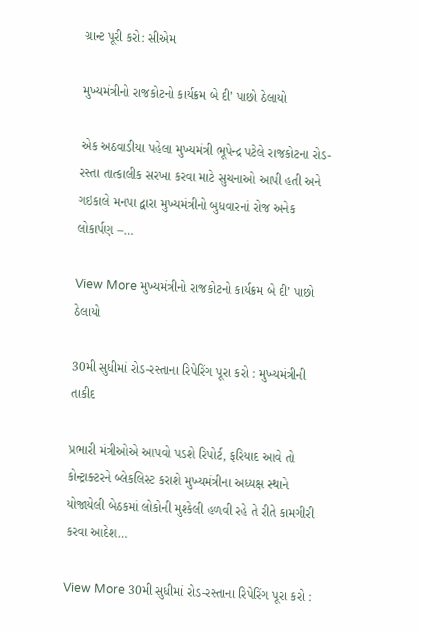ગ્રાન્ટ પૂરી કરો: સીએમ

મુખ્યમંત્રીનો રાજકોટનો કાર્યક્રમ બે દી’ પાછો ઠેલાયો

એક અઠવાડીયા પહેલા મુખ્યમંત્રી ભૂપેન્દ્ર પટેલે રાજકોટના રોડ-રસ્તા તાત્કાલીક સરખા કરવા માટે સુચનાઓ આપી હતી અને ગઇકાલે મનપા દ્વારા મુખ્યમંત્રીનો બુધવારનાં રોજ અનેક લોકાર્પણ –…

View More મુખ્યમંત્રીનો રાજકોટનો કાર્યક્રમ બે દી’ પાછો ઠેલાયો

30મી સુધીમાં રોડ-રસ્તાના રિપેરિંગ પૂરા કરો : મુખ્યમંત્રીની તાકીદ

પ્રભારી મંત્રીઓએ આપવો પડશે રિપોર્ટ, ફરિયાદ આવે તો કોન્ટ્રાક્ટરને બ્લેકલિસ્ટ કરાશે મુખ્યમંત્રીના અધ્યક્ષ સ્થાને યોજાયેલી બેઠકમાં લોકોની મુશ્કેલી હળવી રહે તે રીતે કામગીરી કરવા આદેશ…

View More 30મી સુધીમાં રોડ-રસ્તાના રિપેરિંગ પૂરા કરો :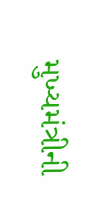મુખ્યમંત્રીની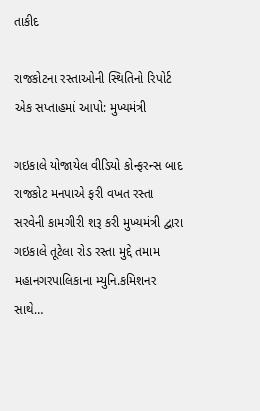તાકીદ

રાજકોટના રસ્તાઓની સ્થિતિનો રિપોર્ટ એક સપ્તાહમાં આપો: મુખ્યમંત્રી

ગઇકાલે યોજાયેલ વીડિયો કોન્ફરન્સ બાદ રાજકોટ મનપાએ ફરી વખત રસ્તા સરવેની કામગીરી શરૂ કરી મુખ્યમંત્રી દ્વારા ગઇકાલે તૂટેલા રોડ રસ્તા મુદ્દે તમામ મહાનગરપાલિકાના મ્યુનિ.કમિશનર સાથે…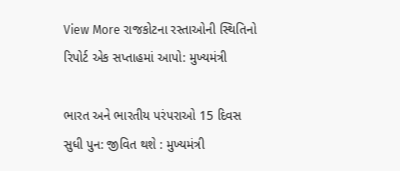View More રાજકોટના રસ્તાઓની સ્થિતિનો રિપોર્ટ એક સપ્તાહમાં આપો: મુખ્યમંત્રી

ભારત અને ભારતીય પરંપરાઓ 15 દિવસ સુધી પુન: જીવિત થશે : મુખ્યમંત્રી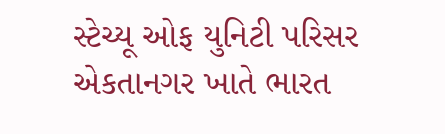સ્ટેચ્યૂ ઓફ યુનિટી પરિસર એકતાનગર ખાતે ભારત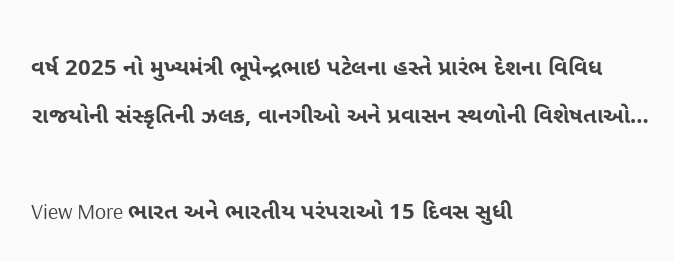વર્ષ 2025 નો મુખ્યમંત્રી ભૂપેન્દ્રભાઇ પટેલના હસ્તે પ્રારંભ દેશના વિવિધ રાજયોની સંસ્કૃતિની ઝલક, વાનગીઓ અને પ્રવાસન સ્થળોની વિશેષતાઓ…

View More ભારત અને ભારતીય પરંપરાઓ 15 દિવસ સુધી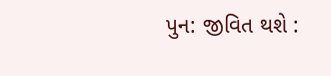પુન: જીવિત થશે :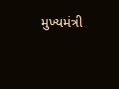મુખ્યમંત્રી